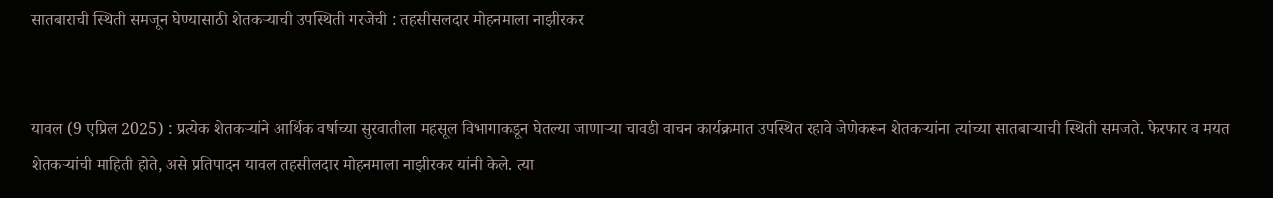सातबाराची स्थिती समजून घेण्यासाठी शेतकर्‍याची उपस्थिती गरजेची : तहसीसलदार मोहनमाला नाझीरकर


यावल (9 एप्रिल 2025) : प्रत्येक शेतकर्‍यांने आर्थिक वर्षाच्या सुरवातीला महसूल विभागाकडून घेतल्या जाणार्‍या चावडी वाचन कार्यक्रमात उपस्थित रहावे जेणेकरून शेतकर्‍यांना त्यांच्या सातबार्‍याची स्थिती समजते. फेरफार व मयत शेतकर्‍यांची माहिती होते, असे प्रतिपादन यावल तहसीलदार मोहनमाला नाझीरकर यांनी केले. त्या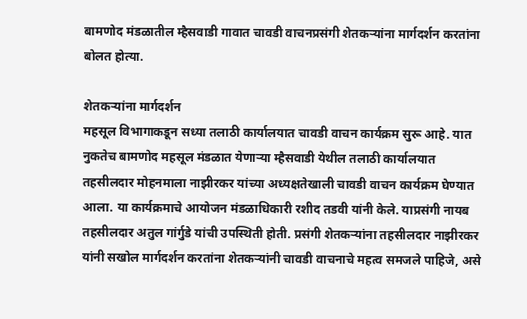बामणोद मंडळातील म्हैसवाडी गावात चावडी वाचनप्रसंगी शेतकर्‍यांना मार्गदर्शन करतांना बोलत होत्या.

शेतकर्‍यांना मार्गदर्शन
महसूल विभागाकडून सध्या तलाठी कार्यालयात चावडी वाचन कार्यक्रम सुरू आहे. यात नुकतेच बामणोद महसूल मंडळात येणार्‍या म्हैसवाडी येथील तलाठी कार्यालयात तहसीलदार मोहनमाला नाझीरकर यांच्या अध्यक्षतेखाली चावडी वाचन कार्यक्रम घेण्यात आला. या कार्यक्रमाचे आयोजन मंडळाधिकारी रशीद तडवी यांनी केले. याप्रसंगी नायब तहसीलदार अतुल गांर्गुडे यांची उपस्थिती होती. प्रसंगी शेतकर्‍यांना तहसीलदार नाझीरकर यांनी सखोल मार्गदर्शन करतांना शेतकर्‍यांनी चावडी वाचनाचे महत्व समजले पाहिजे, असे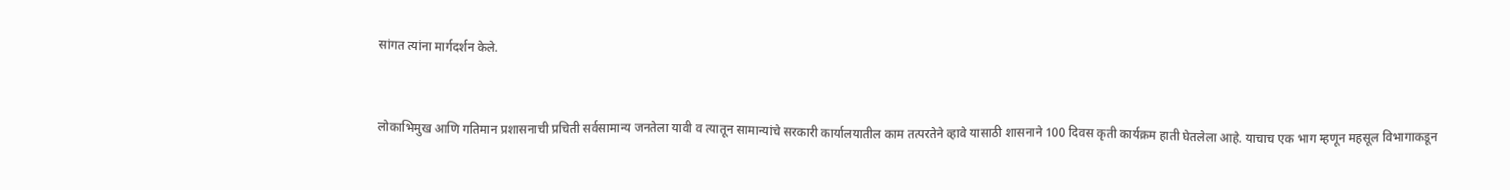सांगत त्यांना मार्गदर्शन केले.


लोकाभिमुख आणि गतिमान प्रशासनाची प्रचिती सर्वसामान्य जनतेला यावी व त्यातून सामान्यांचे सरकारी कार्यालयातील काम तत्परतेने व्हावे यासाठी शासनाने 100 दिवस कृती कार्यक्रम हाती घेतलेला आहे. याचाच एक भाग म्हणून महसूल विभागाकडून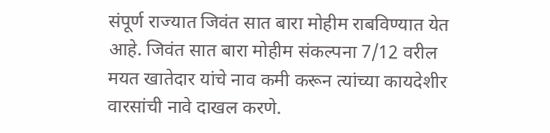संपूर्ण राज्यात जिवंत सात बारा मोहीम राबविण्यात येत आहे. जिवंत सात बारा मोहीम संकल्पना 7/12 वरील मयत खातेदार यांचे नाव कमी करून त्यांच्या कायदेशीर वारसांची नावे दाखल करणे.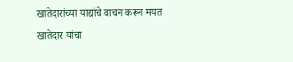खातेदारांच्या याद्यांचे वाचन करून मयत खातेदार यांचा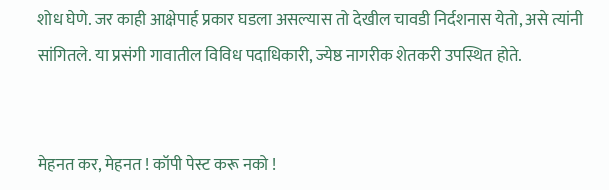शोध घेणे. जर काही आक्षेपार्ह प्रकार घडला असल्यास तो देखील चावडी निर्दशनास येतो, असे त्यांनी सांगितले. या प्रसंगी गावातील विविध पदाधिकारी, ज्येष्ठ नागरीक शेतकरी उपस्थित होते.


मेहनत कर, मेहनत ! कॉपी पेस्ट करू नको !